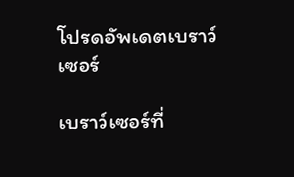โปรดอัพเดตเบราว์เซอร์

เบราว์เซอร์ที่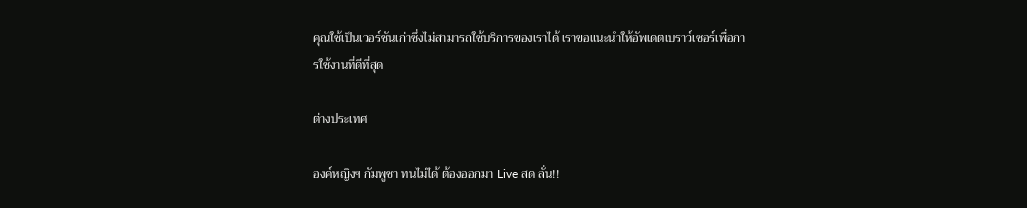คุณใช้เป็นเวอร์ชันเก่าซึ่งไม่สามารถใช้บริการของเราได้ เราขอแนะนำให้อัพเดตเบราว์เซอร์เพื่อการใช้งานที่ดีที่สุด

ต่างประเทศ

องค์หญิงฯ กัมพูชา ทนไม่ได้ ต้องออกมา Live สด ลั่น!!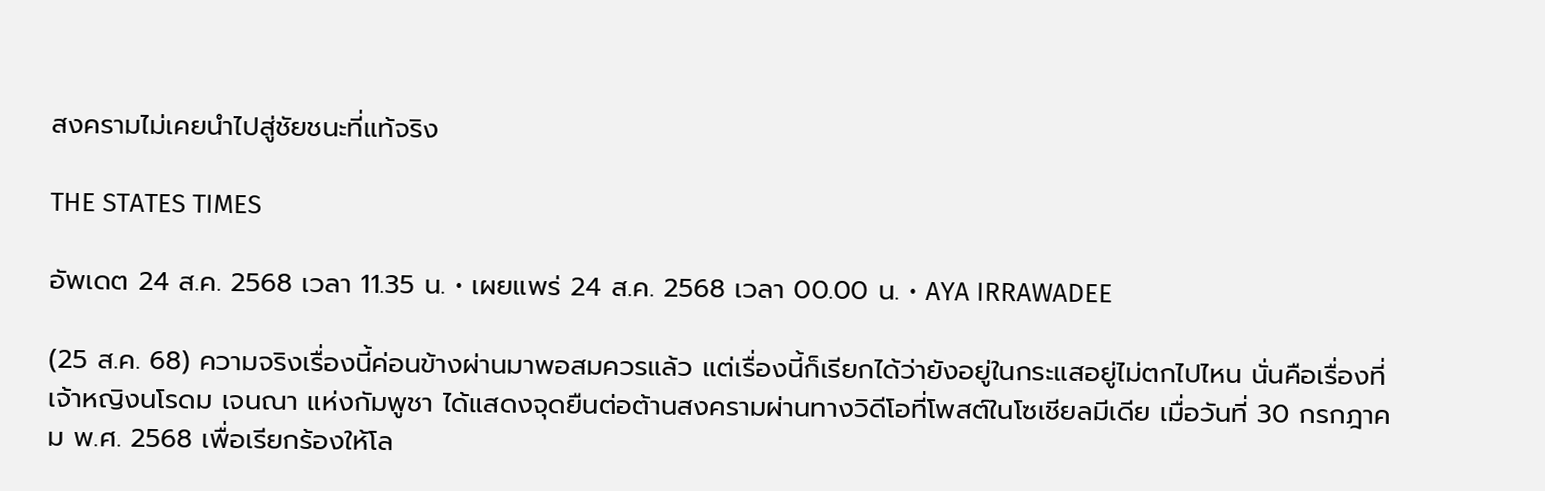สงครามไม่เคยนำไปสู่ชัยชนะที่แท้จริง

THE STATES TIMES

อัพเดต 24 ส.ค. 2568 เวลา 11.35 น. • เผยแพร่ 24 ส.ค. 2568 เวลา 00.00 น. • AYA IRRAWADEE

(25 ส.ค. 68) ความจริงเรื่องนี้ค่อนข้างผ่านมาพอสมควรแล้ว แต่เรื่องนี้ก็เรียกได้ว่ายังอยู่ในกระแสอยู่ไม่ตกไปไหน นั่นคือเรื่องที่ เจ้าหญิงนโรดม เจนณา แห่งกัมพูชา ได้แสดงจุดยืนต่อต้านสงครามผ่านทางวิดีโอที่โพสต์ในโซเชียลมีเดีย เมื่อวันที่ 30 กรกฎาคม พ.ศ. 2568 เพื่อเรียกร้องให้โล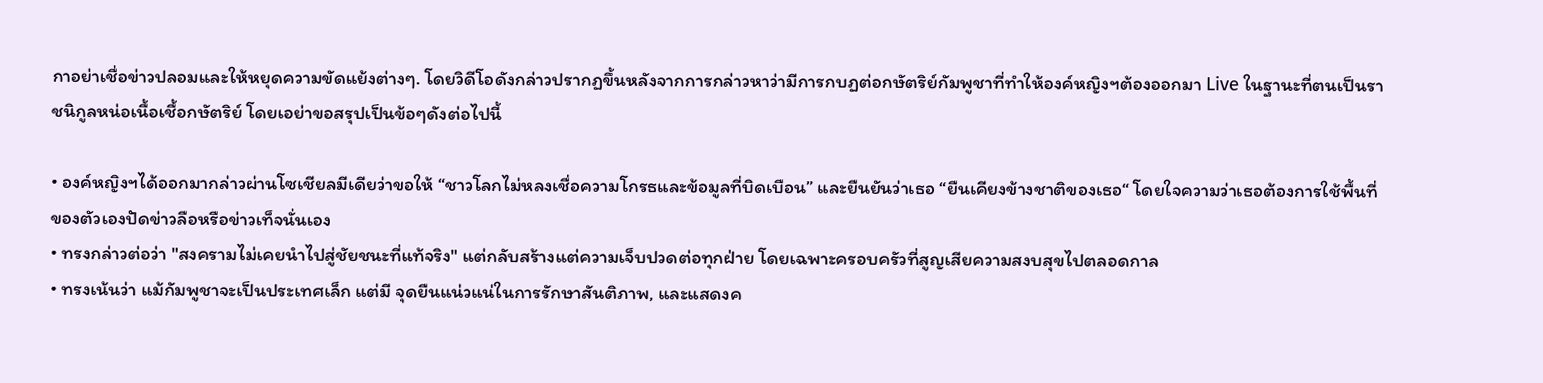กาอย่าเชื่อข่าวปลอมและให้หยุดความขัดแย้งต่างๆ. โดยวิดีโอดังกล่าวปรากฏขึ้นหลังจากการกล่าวหาว่ามีการกบฏต่อกษัตริย์กัมพูชาที่ทำให้องค์หญิงฯต้องออกมา Live ในฐานะที่ตนเป็นราชนิกูลหน่อเนื้อเชื้อกษัตริย์ โดยเอย่าขอสรุปเป็นข้อๆดังต่อไปนี้

• องค์หญิงฯได้ออกมากล่าวผ่านโซเชียลมีเดียว่าขอให้ “ชาวโลกไม่หลงเชื่อความโกรธและข้อมูลที่บิดเบือน” และยืนยันว่าเธอ “ยืนเคียงข้างชาติของเธอ“ โดยใจความว่าเธอต้องการใช้พื้นที่ของตัวเองปัดข่าวลือหรือข่าวเท็จนั่นเอง
• ทรงกล่าวต่อว่า "สงครามไม่เคยนำไปสู่ชัยชนะที่แท้จริง" แต่กลับสร้างแต่ความเจ็บปวดต่อทุกฝ่าย โดยเฉพาะครอบครัวที่สูญเสียความสงบสุขไปตลอดกาล
• ทรงเน้นว่า แม้กัมพูชาจะเป็นประเทศเล็ก แต่มี จุดยืนแน่วแน่ในการรักษาสันติภาพ, และแสดงค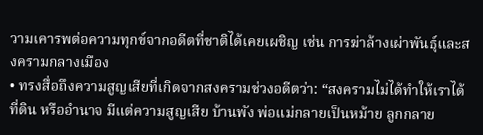วามเคารพต่อความทุกข์จากอดีตที่ชาติได้เคยเผชิญ เช่น การฆ่าล้างเผ่าพันธุ์และสงครามกลางเมือง
• ทรงสื่อถึงความสูญเสียที่เกิดจากสงครามช่วงอดีตว่า: “สงครามไม่ได้ทำให้เราได้ที่ดิน หรืออำนาจ มีแต่ความสูญเสีย บ้านพัง พ่อแม่กลายเป็นหม้าย ลูกกลาย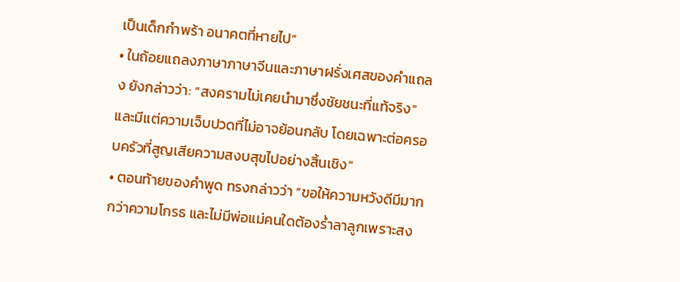เป็นเด็กกำพร้า อนาคตที่หายไป”
• ในถ้อยแถลงภาษาภาษาจีนและภาษาฝรั่งเศสของคำแถลง ยังกล่าวว่า: “สงครามไม่เคยนำมาซึ่งชัยชนะที่แท้จริง” และมีแต่ความเจ็บปวดที่ไม่อาจย้อนกลับ โดยเฉพาะต่อครอบครัวที่สูญเสียความสงบสุขไปอย่างสิ้นเชิง”
• ตอนท้ายของคำพูด ทรงกล่าวว่า “ขอให้ความหวังดีมีมากกว่าความโกรธ และไม่มีพ่อแม่คนใดต้องร่ำลาลูกเพราะสง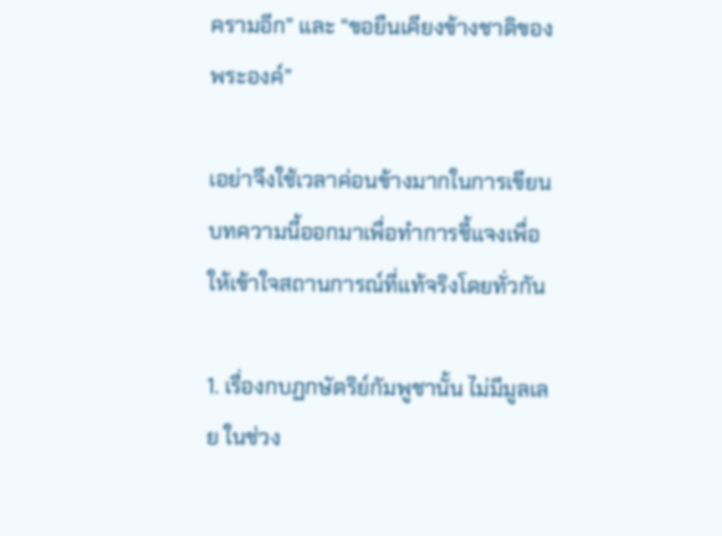ครามอีก” และ “ขอยืนเคียงข้างชาติของพระองค์”

เอย่าจึงใช้เวลาค่อนข้างมากในการเขียนบทความนี้ออกมาเพื่อทำการชี้แจงเพื่อให้เข้าใจสถานการณ์ที่แท้จริงโดยทั่วกัน

1. เรื่องกบฏกษัตริย์กัมพูชานั้น ไม่มีมูลเลย ในช่วง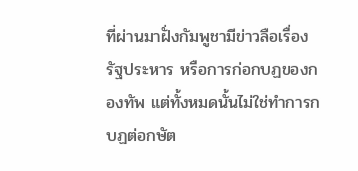ที่ผ่านมาฝั่งกัมพูชามีข่าวลือเรื่องรัฐประหาร หรือการก่อกบฏของกองทัพ แต่ทั้งหมดนั้นไม่ใช่ทำการกบฏต่อกษัต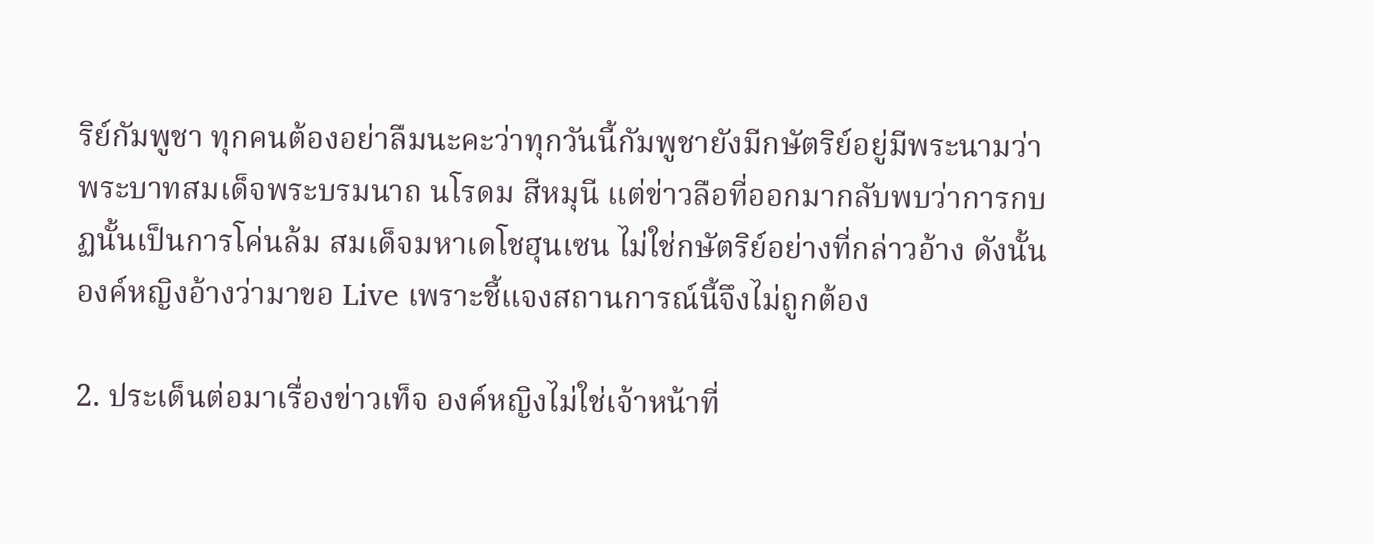ริย์กัมพูชา ทุกคนต้องอย่าลืมนะคะว่าทุกวันนี้กัมพูชายังมีกษัตริย์อยู่มีพระนามว่า พระบาทสมเด็จพระบรมนาถ นโรดม สีหมุนี แต่ข่าวลือที่ออกมากลับพบว่าการกบฏนั้นเป็นการโค่นล้ม สมเด็จมหาเดโชฮุนเซน ไม่ใช่กษัตริย์อย่างที่กล่าวอ้าง ดังนั้นองค์หญิงอ้างว่ามาขอ Live เพราะชี้แจงสถานการณ์นี้จึงไม่ถูกต้อง

2. ประเด็นต่อมาเรื่องข่าวเท็จ องค์หญิงไม่ใช่เจ้าหน้าที่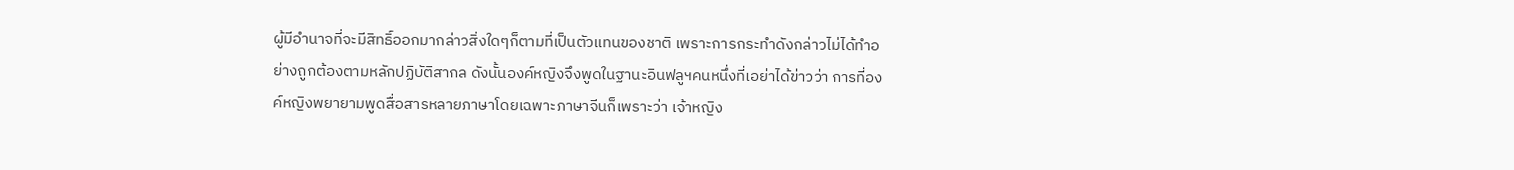ผู้มีอำนาจที่จะมีสิทธิ์ออกมากล่าวสิ่งใดๆก็ตามที่เป็นตัวแทนของชาติ เพราะการกระทำดังกล่าวไม่ได้ทำอย่างถูกต้องตามหลักปฏิบัติสากล ดังนั้นองค์หญิงจึงพูดในฐานะอินฟลูฯคนหนึ่งที่เอย่าได้ข่าวว่า การที่องค์หญิงพยายามพูดสื่อสารหลายภาษาโดยเฉพาะภาษาจีนก็เพราะว่า เจ้าหญิง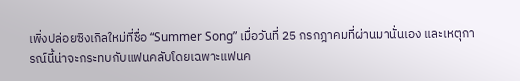เพิ่งปล่อยซิงเกิลใหม่ที่ชื่อ “Summer Song” เมื่อวันที่ 25 กรกฎาคมที่ผ่านมานั่นเอง และเหตุการณ์นี้น่าจะกระทบกับแฟนคลับโดยเฉพาะแฟนค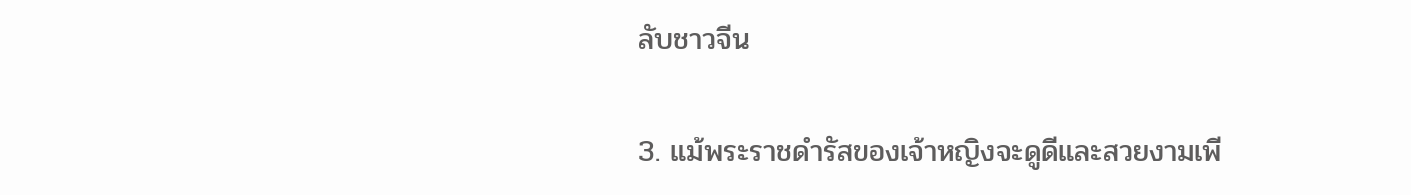ลับชาวจีน

3. แม้พระราชดำรัสของเจ้าหญิงจะดูดีและสวยงามเพี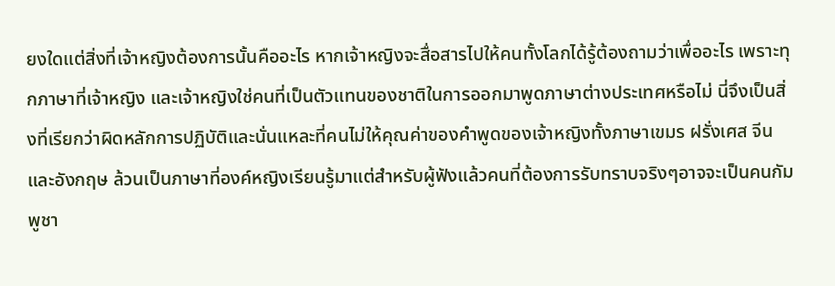ยงใดแต่สิ่งที่เจ้าหญิงต้องการนั้นคืออะไร หากเจ้าหญิงจะสื่อสารไปให้คนทั้งโลกได้รู้ต้องถามว่าเพื่ออะไร เพราะทุกภาษาที่เจ้าหญิง และเจ้าหญิงใช่คนที่เป็นตัวแทนของชาติในการออกมาพูดภาษาต่างประเทศหรือไม่ นี่จึงเป็นสิ่งที่เรียกว่าผิดหลักการปฏิบัติและนั่นแหละที่คนไม่ให้คุณค่าของคำพูดของเจ้าหญิงทั้งภาษาเขมร ฝรั่งเศส จีนและอังกฤษ ล้วนเป็นภาษาที่องค์หญิงเรียนรู้มาแต่สำหรับผู้ฟังแล้วคนที่ต้องการรับทราบจริงๆอาจจะเป็นคนกัมพูชา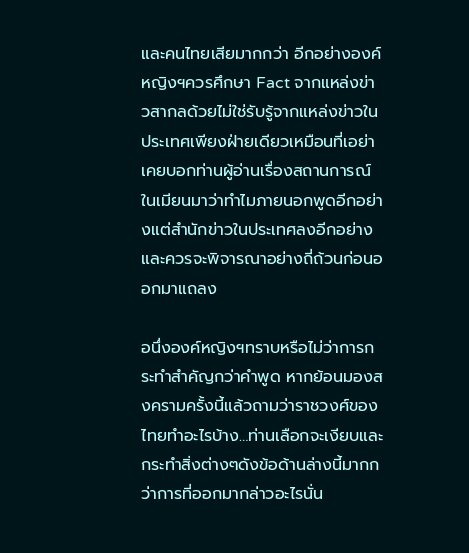และคนไทยเสียมากกว่า อีกอย่างองค์หญิงฯควรศึกษา Fact จากแหล่งข่าวสากลด้วยไม่ใช่รับรู้จากแหล่งข่าวในประเทศเพียงฝ่ายเดียวเหมือนที่เอย่าเคยบอกท่านผู้อ่านเรื่องสถานการณ์ในเมียนมาว่าทำไมภายนอกพูดอีกอย่างแต่สำนักข่าวในประเทศลงอีกอย่าง และควรจะพิจารณาอย่างถี่ถ้วนก่อนออกมาแถลง

อนึ่งองค์หญิงฯทราบหรือไม่ว่าการกระทำสำคัญกว่าคำพูด หากย้อนมองสงครามครั้งนี้แล้วถามว่าราชวงศ์ของไทยทำอะไรบ้าง…ท่านเลือกจะเงียบและกระทำสิ่งต่างๆดังข้อด้านล่างนี้มากกว่าการที่ออกมากล่าวอะไรนั่น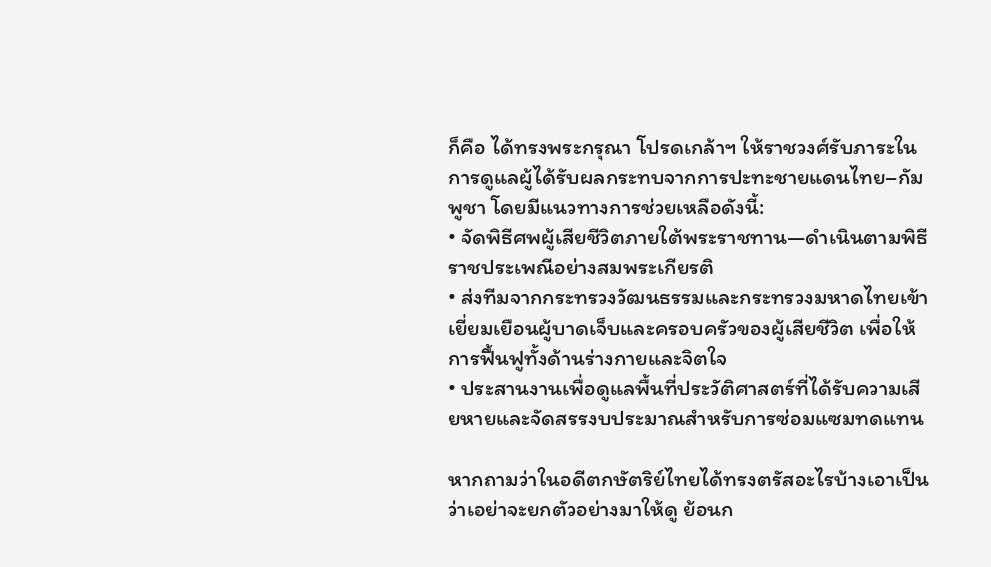ก็คือ ได้ทรงพระกรุณา โปรดเกล้าฯ ให้ราชวงศ์รับภาระในการดูแลผู้ได้รับผลกระทบจากการปะทะชายแดนไทย–กัมพูชา โดยมีแนวทางการช่วยเหลือดังนี้:
• จัดพิธีศพผู้เสียชีวิตภายใต้พระราชทาน—ดำเนินตามพิธีราชประเพณีอย่างสมพระเกียรติ
• ส่งทีมจากกระทรวงวัฒนธรรมและกระทรวงมหาดไทยเข้าเยี่ยมเยือนผู้บาดเจ็บและครอบครัวของผู้เสียชีวิต เพื่อให้การฟื้นฟูทั้งด้านร่างกายและจิตใจ
• ประสานงานเพื่อดูแลพื้นที่ประวัติศาสตร์ที่ได้รับความเสียหายและจัดสรรงบประมาณสำหรับการซ่อมแซมทดแทน

หากถามว่าในอดีตกษัตริย์ไทยได้ทรงตรัสอะไรบ้างเอาเป็นว่าเอย่าจะยกตัวอย่างมาให้ดู ย้อนก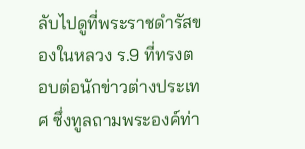ลับไปดูที่พระราชดำรัสของในหลวง ร.9 ที่ทรงตอบต่อนักข่าวต่างประเทศ ซึ่งทูลถามพระองค์ท่า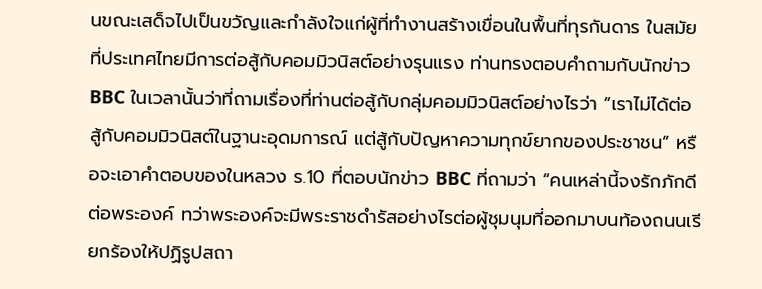นขณะเสด็จไปเป็นขวัญและกำลังใจแก่ผู้ที่ทำงานสร้างเขื่อนในพื้นที่ทุรกันดาร ในสมัยที่ประเทศไทยมีการต่อสู้กับคอมมิวนิสต์อย่างรุนแรง ท่านทรงตอบคำถามกับนักข่าว BBC ในเวลานั้นว่าที่ถามเรื่องที่ท่านต่อสู้กับกลุ่มคอมมิวนิสต์อย่างไรว่า “เราไม่ได้ต่อสู้กับคอมมิวนิสต์ในฐานะอุดมการณ์ แต่สู้กับปัญหาความทุกข์ยากของประชาชน” หรือจะเอาคำตอบของในหลวง ร.10 ที่ตอบนักข่าว BBC ที่ถามว่า “คนเหล่านี้จงรักภักดีต่อพระองค์ ทว่าพระองค์จะมีพระราชดำรัสอย่างไรต่อผู้ชุมนุมที่ออกมาบนท้องถนนเรียกร้องให้ปฏิรูปสถา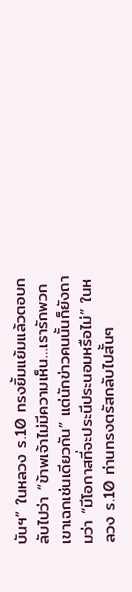บันฯ” ในหลวง ร.10 ทรงยิ้มแย้มแล้วตอบกลับไปว่า “ข้าพเจ้าไม่มีความเห็น…เรารักพวกเขาเฉกเช่นเดียวกัน” แต่นักข่าวคนนั้นก็ยังถามว่า “มีโอกาสที่จะประนีประนอมหรือไม่” ในหลวง ร.10 ท่านทรงตรัสกลับไปสั้นๆ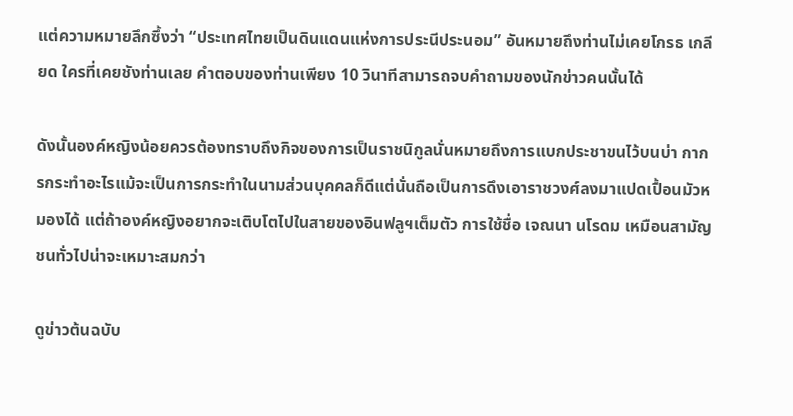แต่ความหมายลึกซึ้งว่า “ประเทศไทยเป็นดินแดนแห่งการประนีประนอม” อันหมายถึงท่านไม่เคยโกรธ เกลียด ใครที่เคยชังท่านเลย คำตอบของท่านเพียง 10 วินาทีสามารถจบคำถามของนักข่าวคนนั้นได้

ดังนั้นองค์หญิงน้อยควรต้องทราบถึงกิจของการเป็นราชนิกูลนั่นหมายถึงการแบกประชาขนไว้บนบ่า กากรกระทำอะไรแม้จะเป็นการกระทำในนามส่วนบุคคลก็ดีแต่นั่นถือเป็นการดึงเอาราชวงศ์ลงมาแปดเปื้อนมัวหมองได้ แต่ถ้าองค์หญิงอยากจะเติบโตไปในสายของอินฟลูฯเต็มตัว การใช้ชื่อ เจณนา นโรดม เหมือนสามัญชนทั่วไปน่าจะเหมาะสมกว่า

ดูข่าวต้นฉบับ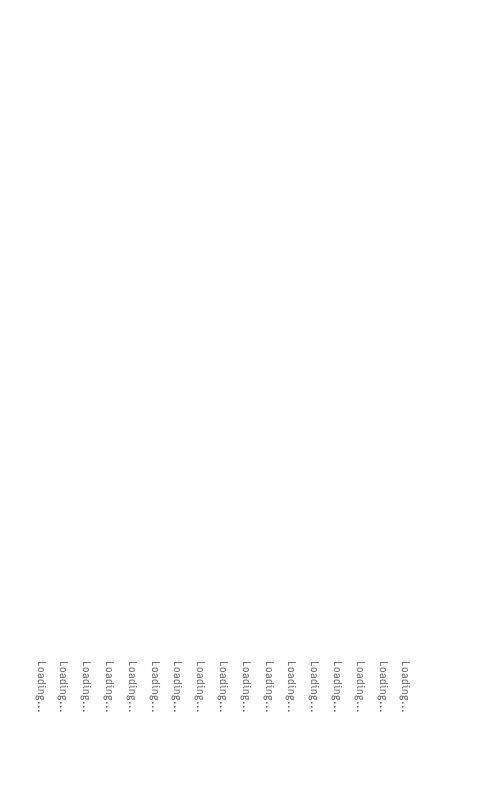Loading...
Loading...
Loading...
Loading...
Loading...
Loading...
Loading...
Loading...
Loading...
Loading...
Loading...
Loading...
Loading...
Loading...
Loading...
Loading...
Loading...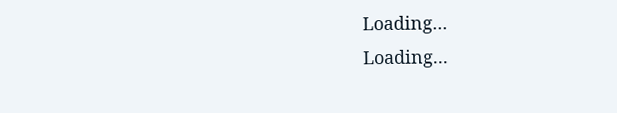Loading...
Loading...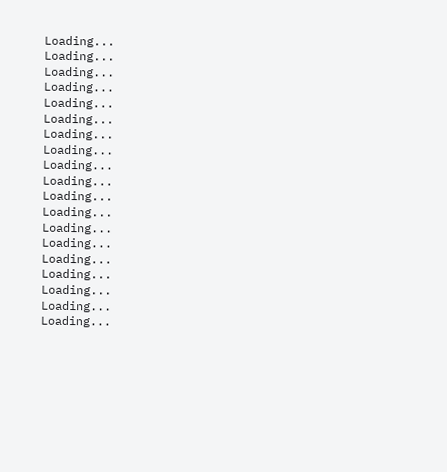Loading...
Loading...
Loading...
Loading...
Loading...
Loading...
Loading...
Loading...
Loading...
Loading...
Loading...
Loading...
Loading...
Loading...
Loading...
Loading...
Loading...
Loading...
Loading...